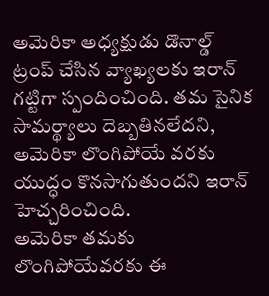అమెరికా అధ్యక్షుడు డొనాల్డ్ ట్రంప్ చేసిన వ్యాఖ్యలకు ఇరాన్ గట్టిగా స్పందించింది. తమ సైనిక సామర్థ్యాలు దెబ్బతినలేదని, అమెరికా లొంగిపోయే వరకు యుద్ధం కొనసాగుతుందని ఇరాన్ హెచ్చరించింది.
అమెరికా తమకు లొంగిపోయేవరకు ఈ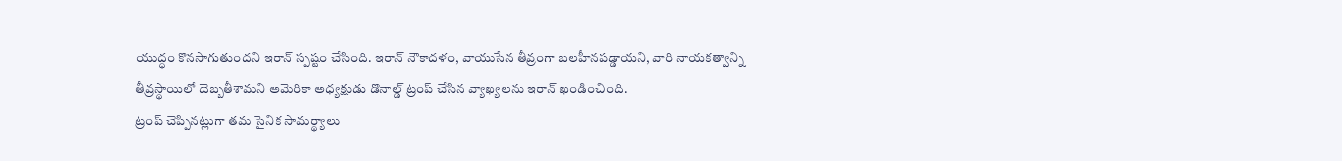యుద్ధం కొనసాగుతుందని ఇరాన్ స్పష్టం చేసింది. ఇరాన్ నౌకాదళం, వాయుసేన తీవ్రంగా బలహీనపడ్డాయని, వారి నాయకత్వాన్ని తీవ్రస్థాయిలో దెబ్బతీశామని అమెరికా అధ్యక్షుడు డొనాల్డ్ ట్రంప్ చేసిన వ్యాఖ్యలను ఇరాన్ ఖండించింది.
ట్రంప్ చెప్పినట్లుగా తమ సైనిక సామర్థ్యాలు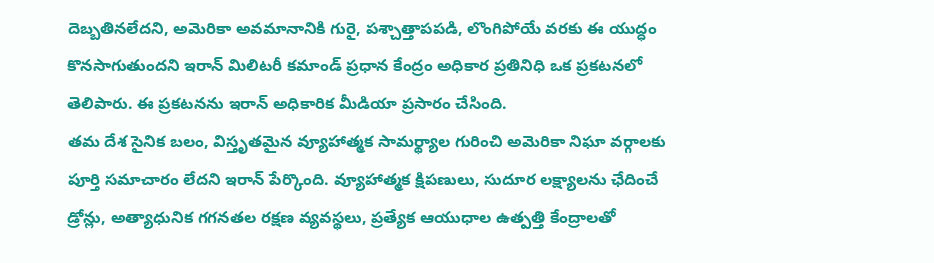దెబ్బతినలేదని, అమెరికా అవమానానికి గురై, పశ్చాత్తాపపడి, లొంగిపోయే వరకు ఈ యుద్ధం కొనసాగుతుందని ఇరాన్ మిలిటరీ కమాండ్ ప్రధాన కేంద్రం అధికార ప్రతినిధి ఒక ప్రకటనలో తెలిపారు. ఈ ప్రకటనను ఇరాన్ అధికారిక మీడియా ప్రసారం చేసింది.
తమ దేశ సైనిక బలం, విస్తృతమైన వ్యూహాత్మక సామర్థ్యాల గురించి అమెరికా నిఘా వర్గాలకు పూర్తి సమాచారం లేదని ఇరాన్ పేర్కొంది. వ్యూహాత్మక క్షిపణులు, సుదూర లక్ష్యాలను ఛేదించే డ్రోన్లు, అత్యాధునిక గగనతల రక్షణ వ్యవస్థలు, ప్రత్యేక ఆయుధాల ఉత్పత్తి కేంద్రాలతో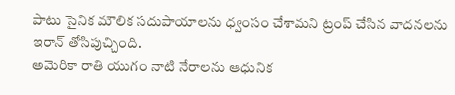పాటు సైనిక మౌలిక సదుపాయాలను ధ్వంసం చేశామని ట్రంప్ చేసిన వాదనలను ఇరాన్ తోసిపుచ్చింది.
అమెరికా రాతి యుగం నాటి నేరాలను ఆధునిక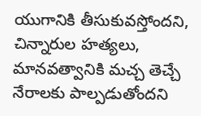యుగానికి తీసుకువస్తోందని, చిన్నారుల హత్యలు, మానవత్వానికి మచ్చ తెచ్చే నేరాలకు పాల్పడుతోందని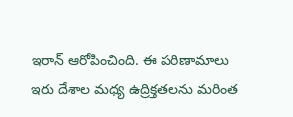ఇరాన్ ఆరోపించింది. ఈ పరిణామాలు ఇరు దేశాల మధ్య ఉద్రిక్తతలను మరింత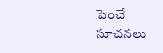పెంచే సూచనలు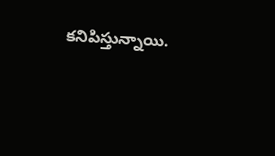కనిపిస్తున్నాయి.